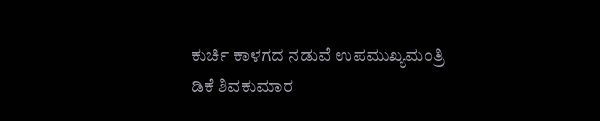ಕುರ್ಚಿ ಕಾಳಗದ ನಡುವೆ ಉಪಮುಖ್ಯಮಂತ್ರಿ ಡಿಕೆ ಶಿವಕುಮಾರ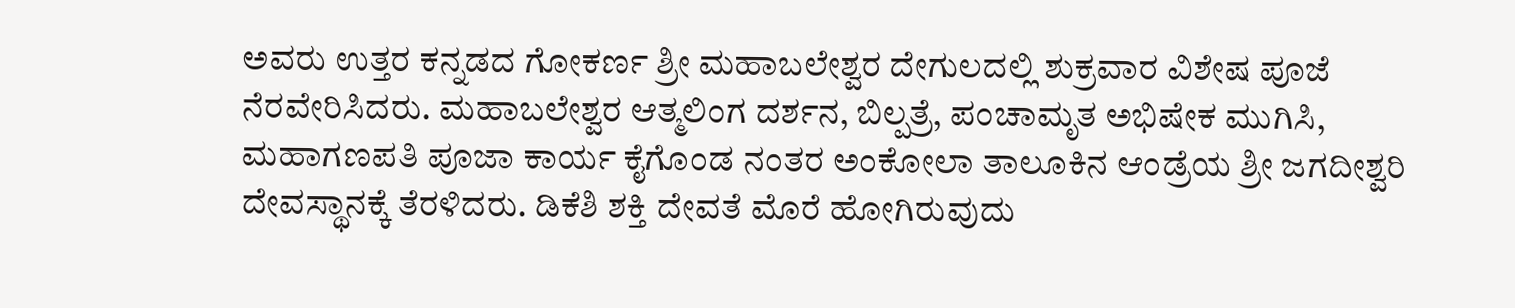ಅವರು ಉತ್ತರ ಕನ್ನಡದ ಗೋಕರ್ಣ ಶ್ರೀ ಮಹಾಬಲೇಶ್ವರ ದೇಗುಲದಲ್ಲಿ ಶುಕ್ರವಾರ ವಿಶೇಷ ಪೂಜೆ ನೆರವೇರಿಸಿದರು. ಮಹಾಬಲೇಶ್ವರ ಆತ್ಮಲಿಂಗ ದರ್ಶನ, ಬಿಲ್ಪತ್ರೆ, ಪಂಚಾಮೃತ ಅಭಿಷೇಕ ಮುಗಿಸಿ, ಮಹಾಗಣಪತಿ ಪೂಜಾ ಕಾರ್ಯ ಕೈಗೊಂಡ ನಂತರ ಅಂಕೋಲಾ ತಾಲೂಕಿನ ಆಂಡ್ರೆಯ ಶ್ರೀ ಜಗದೀಶ್ವರಿ ದೇವಸ್ಥಾನಕ್ಕೆ ತೆರಳಿದರು. ಡಿಕೆಶಿ ಶಕ್ತಿ ದೇವತೆ ಮೊರೆ ಹೋಗಿರುವುದು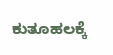ಕುತೂಹಲಕ್ಕೆ